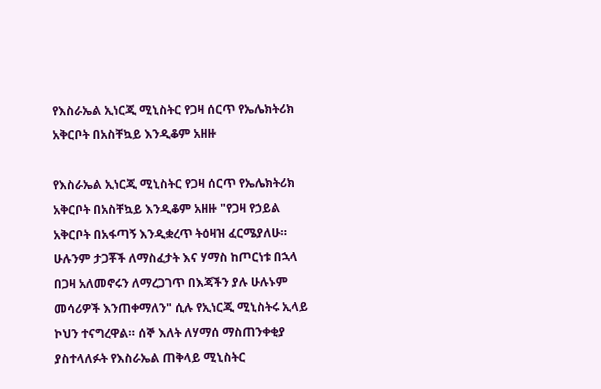የእስራኤል ኢነርጂ ሚኒስትር የጋዛ ሰርጥ የኤሌክትሪክ አቅርቦት በአስቸኳይ እንዲቆም አዘዙ

የእስራኤል ኢነርጂ ሚኒስትር የጋዛ ሰርጥ የኤሌክትሪክ አቅርቦት በአስቸኳይ እንዲቆም አዘዙ "የጋዛ የኃይል አቅርቦት በአፋጣኝ እንዲቋረጥ ትዕዛዝ ፈርሜያለሁ። ሁሉንም ታጋቾች ለማስፈታት እና ሃማስ ከጦርነቱ በኋላ በጋዛ አለመኖሩን ለማረጋገጥ በእጃችን ያሉ ሁሉኑም መሳሪዎች እንጠቀማለን" ሲሉ የኢነርጂ ሚኒስትሩ ኢላይ ኮህን ተናግረዋል። ሰኞ እለት ለሃማሰ ማስጠንቀቂያ ያስተላለፉት የእስራኤል ጠቅላይ ሚኒስትር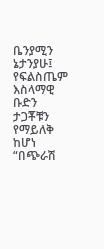ቤንያሚን ኔታንያሁ፤ የፍልስጤም እስላማዊ ቡድን ታጋቾቹን የማይለቅ ከሆነ “በጭራሽ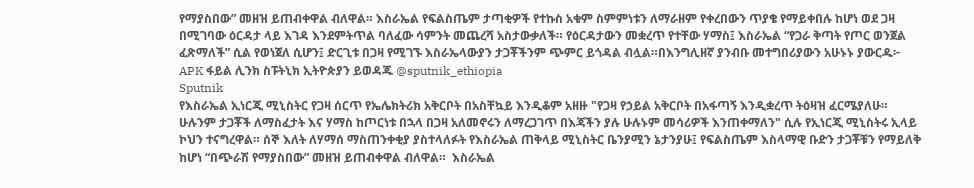የማያስበው” መዘዝ ይጠብቀዋል ብለዋል። እስራኤል የፍልስጤም ታጣቂዎች የተኩስ አቁም ስምምነቱን ለማራዘም የቀረበውን ጥያቄ የማይቀበሉ ከሆነ ወደ ጋዛ በሚገባው ዕርዳታ ላይ እገዳ እንደምትጥል ባለፈው ሳምንት መጨረሻ አስታውቃለች። የዕርዳታውን መቋረጥ የተቸው ሃማስ፤ እስራኤል “የጋራ ቅጣት የጦር ወንጀል ፈጽማለች” ሲል የወነጀለ ሲሆን፤ ድርጊቱ በጋዛ የሚገኙ እስራኤላውያን ታጋቾችንም ጭምር ይጎዳል ብሏል።በእንግሊዘኛ ያንብቡ መተግበሪያውን አሁኑኑ ያውርዱ፦ APK ፋይል ሊንክ ስፑትኒክ ኢትዮጵያን ይወዳጁ @sputnik_ethiopia
Sputnik
የእስራኤል ኢነርጂ ሚኒስትር የጋዛ ሰርጥ የኤሌክትሪክ አቅርቦት በአስቸኳይ እንዲቆም አዘዙ "የጋዛ የኃይል አቅርቦት በአፋጣኝ እንዲቋረጥ ትዕዛዝ ፈርሜያለሁ። ሁሉንም ታጋቾች ለማስፈታት እና ሃማስ ከጦርነቱ በኋላ በጋዛ አለመኖሩን ለማረጋገጥ በእጃችን ያሉ ሁሉኑም መሳሪዎች እንጠቀማለን" ሲሉ የኢነርጂ ሚኒስትሩ ኢላይ ኮህን ተናግረዋል። ሰኞ እለት ለሃማሰ ማስጠንቀቂያ ያስተላለፉት የእስራኤል ጠቅላይ ሚኒስትር ቤንያሚን ኔታንያሁ፤ የፍልስጤም እስላማዊ ቡድን ታጋቾቹን የማይለቅ ከሆነ “በጭራሽ የማያስበው” መዘዝ ይጠብቀዋል ብለዋል።  እስራኤል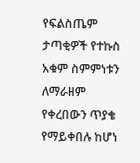የፍልስጤም ታጣቂዎች የተኩስ አቁም ስምምነቱን ለማራዘም የቀረበውን ጥያቄ የማይቀበሉ ከሆነ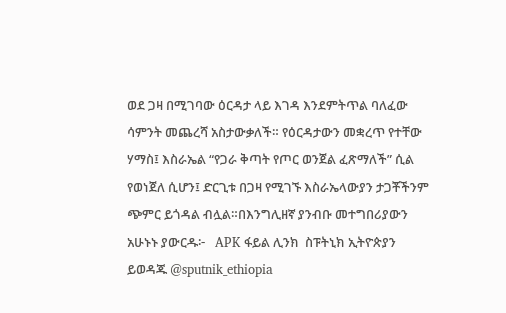ወደ ጋዛ በሚገባው ዕርዳታ ላይ እገዳ እንደምትጥል ባለፈው ሳምንት መጨረሻ አስታውቃለች። የዕርዳታውን መቋረጥ የተቸው ሃማስ፤ እስራኤል “የጋራ ቅጣት የጦር ወንጀል ፈጽማለች” ሲል የወነጀለ ሲሆን፤ ድርጊቱ በጋዛ የሚገኙ እስራኤላውያን ታጋቾችንም ጭምር ይጎዳል ብሏል።በእንግሊዘኛ ያንብቡ መተግበሪያውን አሁኑኑ ያውርዱ፦   APK ፋይል ሊንክ  ስፑትኒክ ኢትዮጵያን ይወዳጁ @sputnik_ethiopia